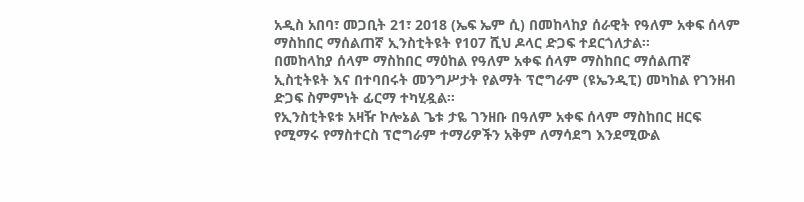አዲስ አበባ፣ መጋቢት 21፣ 2018 (ኤፍ ኤም ሲ) በመከላከያ ሰራዊት የዓለም አቀፍ ሰላም ማስከበር ማሰልጠኛ ኢንስቲትዩት የ107 ሺህ ዶላር ድጋፍ ተደርጎለታል፡፡
በመከላከያ ሰላም ማስከበር ማዕከል የዓለም አቀፍ ሰላም ማስከበር ማሰልጠኛ ኢስቲትዩት እና በተባበሩት መንግሥታት የልማት ፕሮግራም (ዩኤንዲፒ) መካከል የገንዘብ ድጋፍ ስምምነት ፊርማ ተካሂዷል።
የኢንስቲትዩቱ አዛዥ ኮሎኔል ጌቱ ታዬ ገንዘቡ በዓለም አቀፍ ሰላም ማስከበር ዘርፍ የሚማሩ የማስተርስ ፕሮግራም ተማሪዎችን አቅም ለማሳደግ እንደሚውል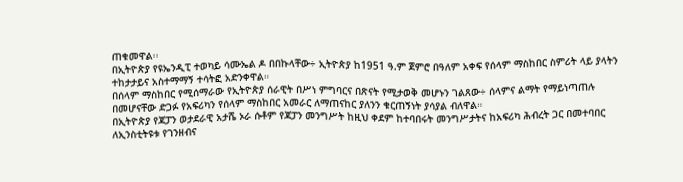ጠቁመዋል፡፡
በኢትዮጵያ የዩኤንዲፒ ተወካይ ሳሙኤል ዶ በበኩላቸው÷ ኢትዮጵያ ከ1951 ዓ.ም ጀምሮ በዓለም አቀፍ የሰላም ማስከበር ስምሪት ላይ ያላትን ተከታታይና አስተማማኝ ተሳትፎ አድንቀዋል።
በሰላም ማስከበር የሚሰማራው የኢትዮጵያ ሰራዊት በሥነ ምግባርና በጽናት የሚታወቅ መሆኑን ገልጸው÷ ሰላምና ልማት የማይነጣጠሉ በመሆናቸው ድጋፉ የአፍሪካን የሰላም ማስከበር አመራር ለማጠናከር ያለንን ቁርጠኝነት ያሳያል ብለዋል።
በኢትዮጵያ የጃፓን ወታደራዊ አታሼ ኦራ ሱቶም የጃፓን መንግሥት ከዚህ ቀደም ከተባበሩት መንግሥታትና ከአፍሪካ ሕብረት ጋር በመተባበር ለኢንስቲትዩቱ የገንዘብና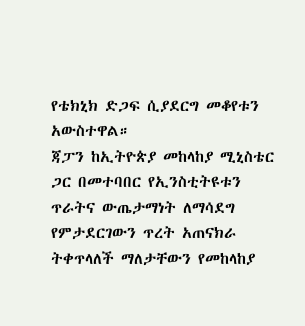የቴክኒክ ድጋፍ ሲያደርግ መቆየቱን አውስተዋል።
ጃፓን ከኢትዮጵያ መከላከያ ሚኒስቴር ጋር በመተባበር የኢንስቲትዩቱን ጥራትና ውጤታማነት ለማሳደግ የምታደርገውን ጥረት አጠናክራ ትቀጥላለች ማለታቸውን የመከላከያ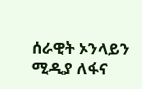ሰራዊት ኦንላይን ሚዲያ ለፋና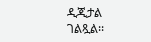ዲጂታል ገልጿል፡፡